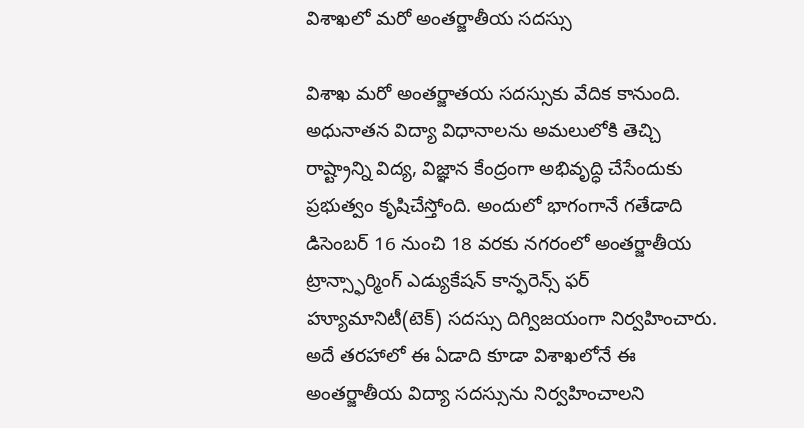విశాఖలో మరో అంతర్జాతీయ సదస్సు

విశాఖ మరో అంతర్జాతయ సదస్సుకు వేదిక కానుంది. అధునాతన విద్యా విధానాలను అమలులోకి తెచ్చి రాష్ట్రాన్ని విద్య, విజ్ఞాన కేంద్రంగా అభివృద్ధి చేసేందుకు ప్రభుత్వం కృషిచేస్తోంది. అందులో భాగంగానే గతేడాది డిసెంబర్ 16 నుంచి 18 వరకు నగరంలో అంతర్జాతీయ ట్రాన్స్ఫార్మింగ్ ఎడ్యుకేషన్ కాన్ఫరెన్స్ ఫర్ హ్యూమానిటీ(టెక్) సదస్సు దిగ్విజయంగా నిర్వహించారు. అదే తరహాలో ఈ ఏడాది కూడా విశాఖలోనే ఈ అంతర్జాతీయ విద్యా సదస్సును నిర్వహించాలని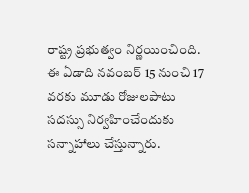రాష్ట్ర ప్రభుత్వం నిర్ణయించింది. ఈ ఏడాది నవంబర్ 15 నుంచి 17 వరకు మూడు రోజులపాటు సదస్సు నిర్వహించేందుకు సన్నాహాలు చేస్తున్నారు.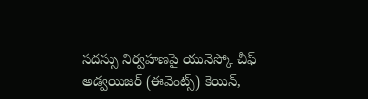సదస్సు నిర్వహణపై యునెస్కో చీఫ్ అడ్వయిజర్ (ఈవెంట్స్) కెయిన్,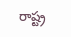రాష్ట్ర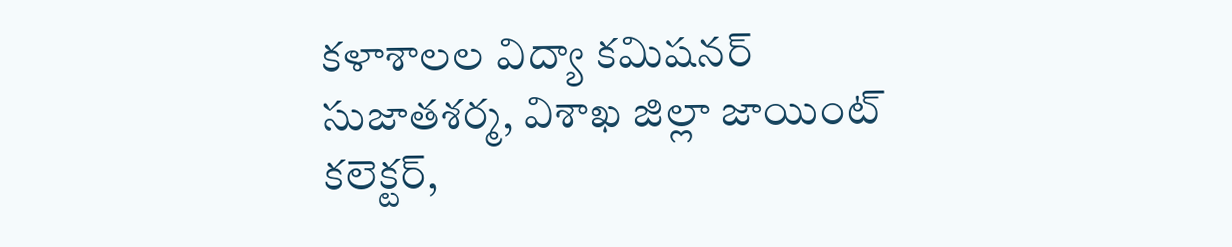కళాశాలల విద్యా కమిషనర్ సుజాతశర్మ, విశాఖ జిల్లా జాయింట్ కలెక్టర్,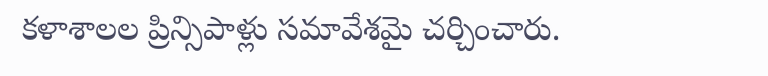కళాశాలల ప్రిన్సిపాళ్లు సమావేశమై చర్చించారు.